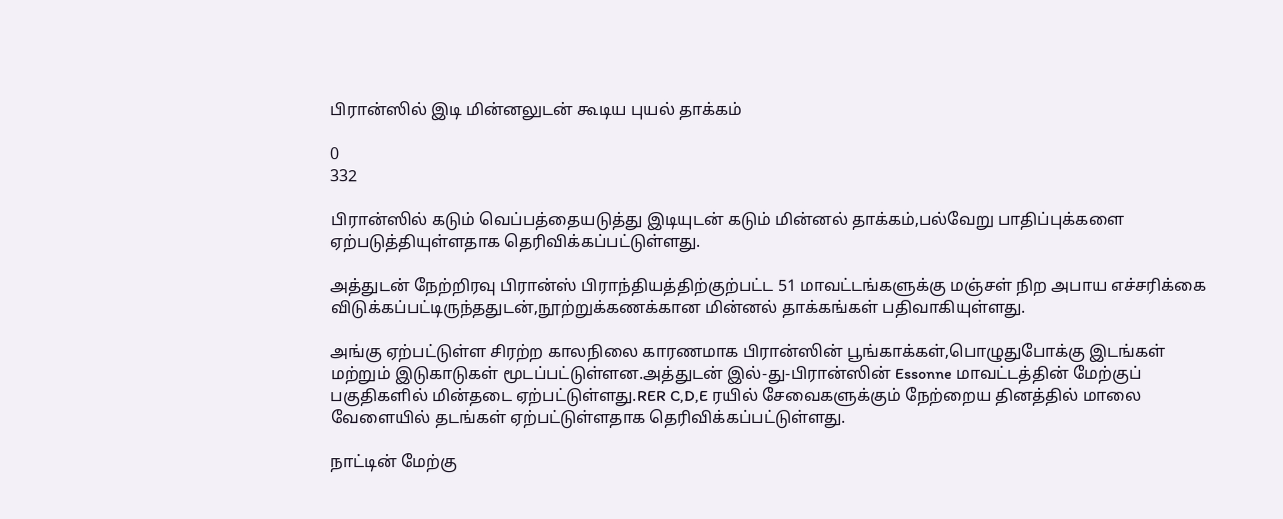பிரான்ஸில் இடி மின்னலுடன் கூடிய புயல் தாக்கம்

0
332

பிரான்ஸில் கடும் வெப்பத்தையடுத்து இடியுடன் கடும் மின்னல் தாக்கம்,பல்வேறு பாதிப்புக்களை ஏற்படுத்தியுள்ளதாக தெரிவிக்கப்பட்டுள்ளது.

அத்துடன் நேற்றிரவு பிரான்ஸ் பிராந்தியத்திற்குற்பட்ட 51 மாவட்டங்களுக்கு மஞ்சள் நிற அபாய எச்சரிக்கை விடுக்கப்பட்டிருந்ததுடன்,நூற்றுக்கணக்கான மின்னல் தாக்கங்கள் பதிவாகியுள்ளது.

அங்கு ஏற்பட்டுள்ள சிரற்ற காலநிலை காரணமாக பிரான்ஸின் பூங்காக்கள்,பொழுதுபோக்கு இடங்கள் மற்றும் இடுகாடுகள் மூடப்பட்டுள்ளன.அத்துடன் இல்-து-பிரான்ஸின் Essonne மாவட்டத்தின் மேற்குப் பகுதிகளில் மின்தடை ஏற்பட்டுள்ளது.RER C,D,E ரயில் சேவைகளுக்கும் நேற்றைய தினத்தில் மாலை வேளையில் தடங்கள் ஏற்பட்டுள்ளதாக தெரிவிக்கப்பட்டுள்ளது.

நாட்டின் மேற்கு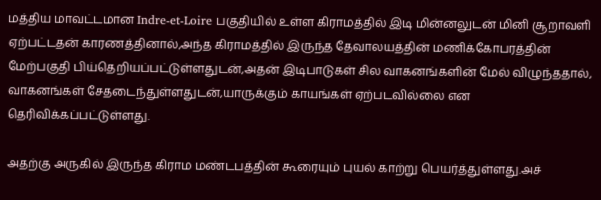மத்திய மாவட்டமான Indre-et-Loire பகுதியில் உள்ள கிராமத்தில் இடி மின்னலுடன் மினி சூறாவளி ஏற்பட்டதன் காரணத்தினால்,அந்த கிராமத்தில் இருந்த தேவாலயத்தின் மணிக்கோபரத்தின் மேற்பகுதி பிய்தெறியப்பட்டுள்ளதுடன்,அதன் இடிபாடுகள் சில வாகனங்களின் மேல் விழுந்ததால், வாகனங்கள் சேதடைந்துள்ளதுடன்,யாருக்கும் காயங்கள் ஏற்படவில்லை என தெரிவிக்கப்பட்டுள்ளது.

அதற்கு அருகில் இருந்த கிராம மண்டபத்தின் கூரையும் புயல் காற்று பெயர்த்துள்ளது.அச்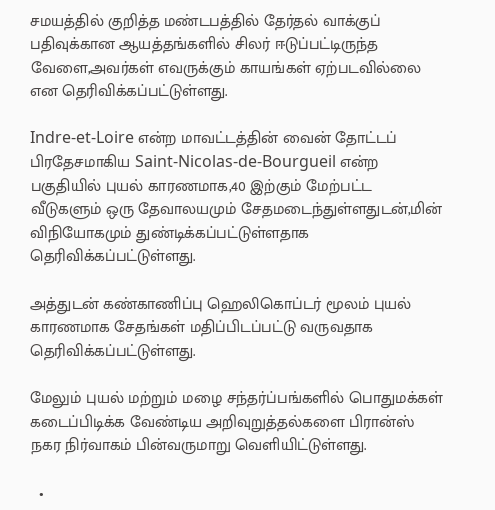சமயத்தில் குறித்த மண்டபத்தில் தேர்தல் வாக்குப் பதிவுக்கான ஆயத்தங்களில் சிலர் ஈடுப்பட்டிருந்த வேளை,அவர்கள் எவருக்கும் காயங்கள் ஏற்படவில்லை என தெரிவிக்கப்பட்டுள்ளது.

Indre-et-Loire என்ற மாவட்டத்தின் வைன் தோட்டப் பிரதேசமாகிய Saint-Nicolas-de-Bourgueil என்ற பகுதியில் புயல் காரணமாக,40 இற்கும் மேற்பட்ட வீடுகளும் ஒரு தேவாலயமும் சேதமடைந்துள்ளதுடன்,மின் விநியோகமும் துண்டிக்கப்பட்டுள்ளதாக தெரிவிக்கப்பட்டுள்ளது.

அத்துடன் கண்காணிப்பு ஹெலிகொப்டர் மூலம் புயல் காரணமாக சேதங்கள் மதிப்பிடப்பட்டு வருவதாக தெரிவிக்கப்பட்டுள்ளது.

மேலும் புயல் மற்றும் மழை சந்தர்ப்பங்களில் பொதுமக்கள் கடைப்பிடிக்க வேண்டிய அறிவுறுத்தல்களை பிரான்ஸ் நகர நிர்வாகம் பின்வருமாறு வெளியிட்டுள்ளது.

  •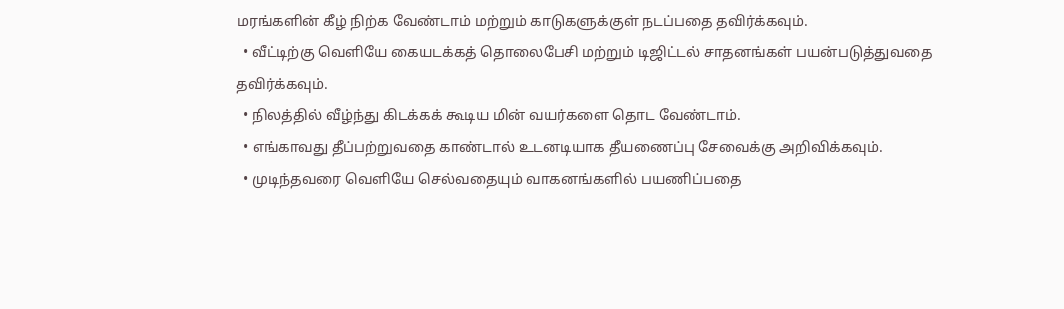மரங்களின் கீழ் நிற்க வேண்டாம் மற்றும் காடுகளுக்குள் நடப்பதை தவிர்க்கவும்.
  • வீட்டிற்கு வெளியே கையடக்கத் தொலைபேசி மற்றும் டிஜிட்டல் சாதனங்கள் பயன்படுத்துவதை தவிர்க்கவும்.
  • நிலத்தில் வீழ்ந்து கிடக்கக் கூடிய மின் வயர்களை தொட வேண்டாம்.
  • எங்காவது தீப்பற்றுவதை காண்டால் உடனடியாக தீயணைப்பு சேவைக்கு அறிவிக்கவும்.
  • முடிந்தவரை வெளியே செல்வதையும் வாகனங்களில் பயணிப்பதை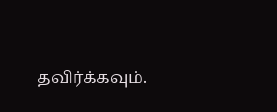தவிர்க்கவும்.